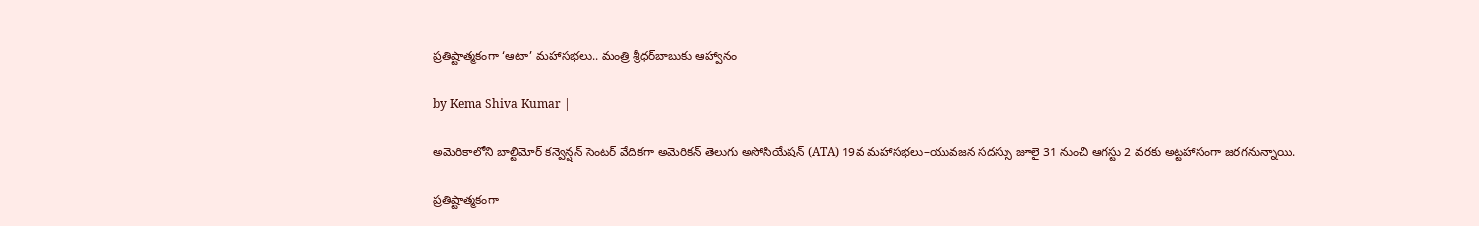ప్రతిష్టాత్మకంగా ‘ఆటా’ మహాసభలు.. మంత్రి శ్రీధర్‌బాబుకు ఆహ్వానం

by Kema Shiva Kumar |

అమెరికాలోని బాల్టిమోర్ కన్వెన్షన్ సెంటర్‌ వేదికగా అమెరికన్ తెలుగు అసోసియేషన్‌ (ATA) 19వ మహాసభలు–యువజన సదస్సు జూలై 31 నుంచి ఆగస్టు 2 వరకు అట్టహాసంగా జరగనున్నాయి.

ప్రతిష్టాత్మకంగా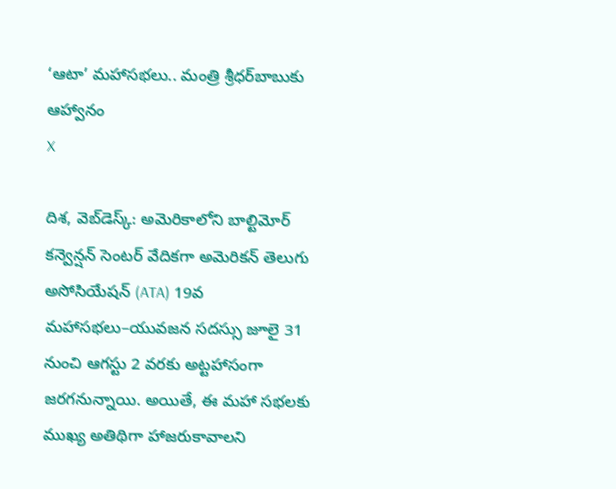‘ఆటా’ మహాసభలు.. మంత్రి శ్రీధర్‌బాబుకు ఆహ్వానం
X

దిశ, వెబ్‌డెస్క్: అమెరికాలోని బాల్టిమోర్ కన్వెన్షన్ సెంటర్‌ వేదికగా అమెరికన్ తెలుగు అసోసియేషన్‌ (ATA) 19వ మహాసభలు–యువజన సదస్సు జూలై 31 నుంచి ఆగస్టు 2 వరకు అట్టహాసంగా జరగనున్నాయి. అయితే, ఈ మహా సభలకు ముఖ్య అతిథిగా హాజరుకావాలని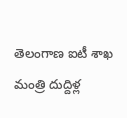తెలంగాణ ఐటీ శాఖ మంత్రి దుద్దిళ్ల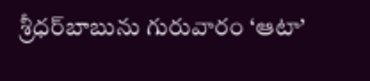శ్రీధర్‌బాబును గురువారం ‘ఆటా’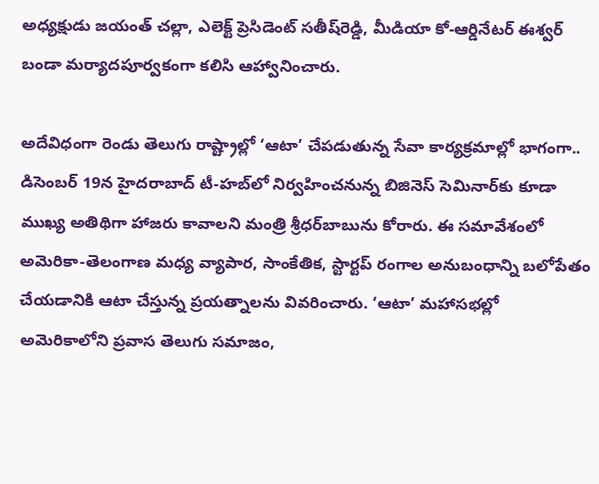అధ్యక్షుడు జయంత్ చల్లా, ఎలెక్ట్ ప్రెసిడెంట్‌ సతీష్‌రెడ్డి, మీడియా కో-ఆర్డినేటర్ ఈశ్వర్ బండా మర్యాదపూర్వకంగా కలిసి ఆహ్వానించారు.

అదేవిధంగా రెండు తెలుగు రాష్ట్రాల్లో ‘ఆటా’ చేపడుతున్న సేవా కార్యక్రమాల్లో భాగంగా.. డిసెంబర్ 19న హైదరాబాద్ టీ-హబ్‌లో నిర్వహించనున్న బిజినెస్ సెమినార్‌కు కూడా ముఖ్య అతిథిగా హాజరు కావాలని మంత్రి శ్రీధర్‌బాబును కోరారు. ఈ సమావేశంలో అమెరికా-తెలంగాణ మధ్య వ్యాపార, సాంకేతిక, స్టార్టప్ రంగాల అనుబంధాన్ని బలోపేతం చేయడానికి ఆటా చేస్తున్న ప్రయత్నాలను వివరించారు. ‘ఆటా’ మహాసభల్లో అమెరికాలోని ప్రవాస తెలుగు సమాజం,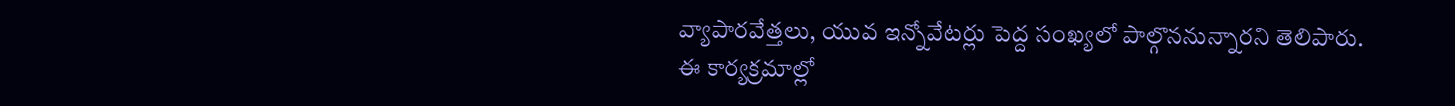వ్యాపారవేత్తలు, యువ ఇన్నోవేటర్లు పెద్ద సంఖ్యలో పాల్గొననున్నారని తెలిపారు. ఈ కార్యక్రమాల్లో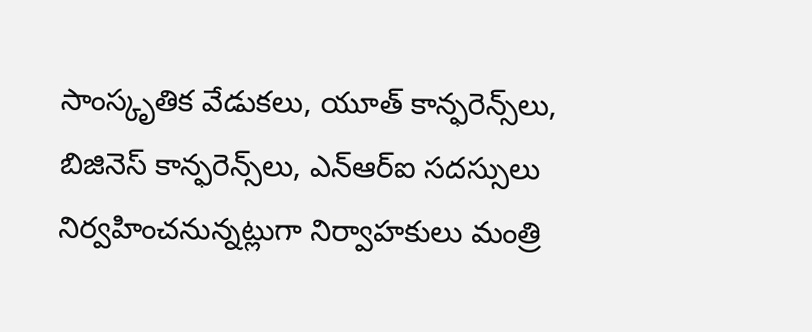సాంస్కృతిక వేడుకలు, యూత్ కాన్ఫరెన్స్‌లు, బిజినెస్ కాన్ఫరెన్స్‌లు, ఎన్ఆర్ఐ సదస్సులు నిర్వహించనున్నట్లుగా నిర్వాహకులు మంత్రి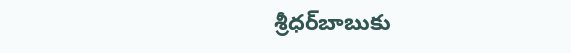శ్రీధర్‌బాబుకు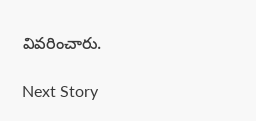వివరించారు.

Next Story